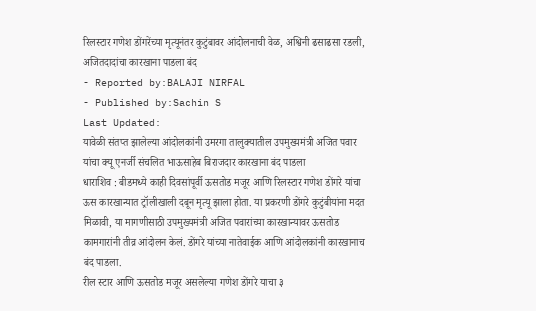रिलस्टार गणेश डोंगरेंच्या मृत्यूनंतर कुटुंबावर आंदोलनाची वेळ, अश्विनी ढसाढसा रडली, अजितदादांचा कारखाना पाडला बंद
- Reported by:BALAJI NIRFAL
- Published by:Sachin S
Last Updated:
यावेळी संतप्त झालेल्या आंदोलकांनी उमरगा तालुक्यातील उपमुख्यमंत्री अजित पवार यांचा क्यू एनर्जी संचलित भाऊसाहेब बिराजदार कारखाना बंद पाडला
धाराशिव : बीडमध्ये काही दिवसांपूर्वी ऊसतोड मजूर आणि रिलस्टार गणेश डोंगरे यांचा ऊस कारखान्यात ट्रॉलीखाली दबून मृत्यू झाला होता. या प्रकरणी डोंगरे कुटुंबीयांना मदत मिळावी, या मागणीसाठी उपमुख्यमंत्री अजित पवारांच्या कारखान्यावर ऊसतोड कामगारांनी तीव्र आंदोलन केलं. डोंगरे यांच्या नातेवाईक आणि आंदोलकांनी कारखानाच बंद पाडला.
रील स्टार आणि ऊसतोड मजूर असलेल्या गणेश डोंगरे याचा ३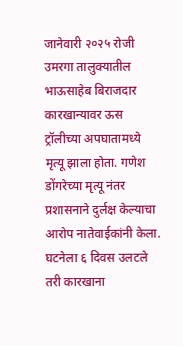जानेवारी २०२५ रोजी उमरगा तालुक्यातील भाऊसाहेब बिराजदार कारखान्यावर ऊस ट्रॉलीच्या अपघातामध्ये मृत्यू झाला होता. गणेश डोंगरेच्या मृत्यू नंतर प्रशासनाने दुर्लक्ष केल्याचा आरोप नातेवाईकांनी केला. घटनेला ६ दिवस उलटले तरी कारखाना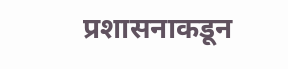प्रशासनाकडून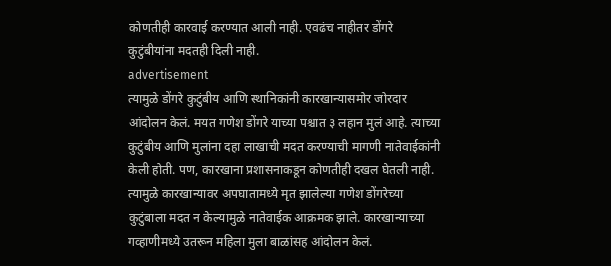कोणतीही कारवाई करण्यात आली नाही. एवढंच नाहीतर डोंगरे कुटुंबीयांना मदतही दिली नाही.
advertisement
त्यामुळे डोंगरे कुटुंबीय आणि स्थानिकांनी कारखान्यासमोर जोरदार आंदोलन केलं. मयत गणेश डोंगरे याच्या पश्चात ३ लहान मुलं आहे. त्याच्या कुटुंबीय आणि मुलांना दहा लाखाची मदत करण्याची मागणी नातेवाईकांनी केली होती. पण, कारखाना प्रशासनाकडून कोणतीही दखल घेतली नाही. त्यामुळे कारखान्यावर अपघातामध्ये मृत झालेल्या गणेश डोंगरेच्या कुटुंबाला मदत न केल्यामुळे नातेवाईक आक्रमक झाले. कारखान्याच्या गव्हाणीमध्ये उतरून महिला मुला बाळांसह आंदोलन केलं.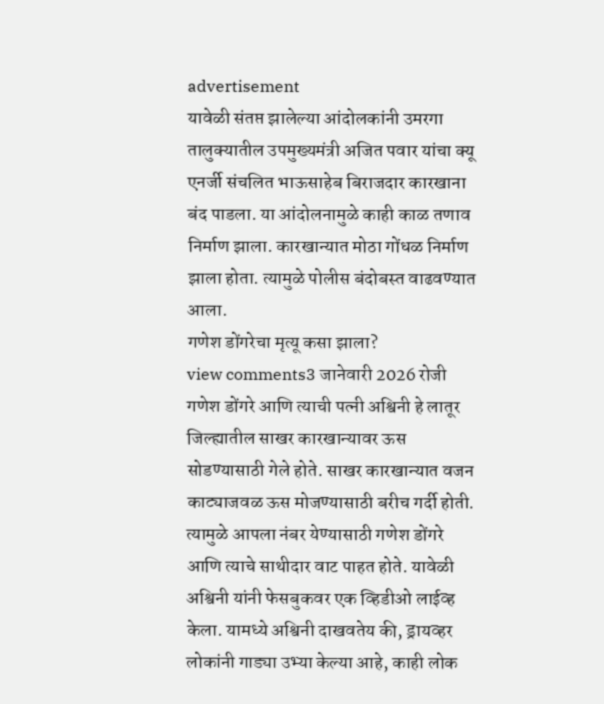advertisement
यावेळी संतप्त झालेल्या आंदोलकांनी उमरगा तालुक्यातील उपमुख्यमंत्री अजित पवार यांचा क्यू एनर्जी संचलित भाऊसाहेब बिराजदार कारखाना बंद पाडला. या आंदोलनामुळे काही काळ तणाव निर्माण झाला. कारखान्यात मोठा गोंधळ निर्माण झाला होता. त्यामुळे पोलीस बंदोबस्त वाढवण्यात आला.
गणेश डोंगरेचा मृत्यू कसा झाला?
view comments3 जानेवारी 2026 रोजी गणेश डोंगरे आणि त्याची पत्नी अश्विनी हे लातूर जिल्ह्यातील साखर कारखान्यावर ऊस सोडण्यासाठी गेले होते. साखर कारखान्यात वजन काट्याजवळ ऊस मोजण्यासाठी बरीच गर्दी होती. त्यामुळे आपला नंबर येण्यासाठी गणेश डोंगरे आणि त्याचे साथीदार वाट पाहत होते. यावेळी अश्विनी यांनी फेसबुकवर एक व्हिडीओ लाईव्ह केला. यामध्ये अश्विनी दाखवतेय की, ड्रायव्हर लोकांनी गाड्या उभ्या केल्या आहे, काही लोक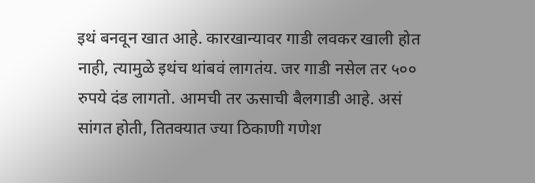इथं बनवून खात आहे. कारखान्यावर गाडी लवकर खाली होत नाही, त्यामुळे इथंच थांबवं लागतंय. जर गाडी नसेल तर ५०० रुपये दंड लागतो. आमची तर ऊसाची बैलगाडी आहे. असं सांगत होती, तितक्यात ज्या ठिकाणी गणेश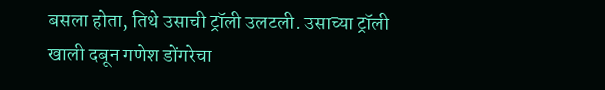बसला होता, तिथे उसाची ट्रॉली उलटली. उसाच्या ट्रॉली खाली दबून गणेश डोंगरेचा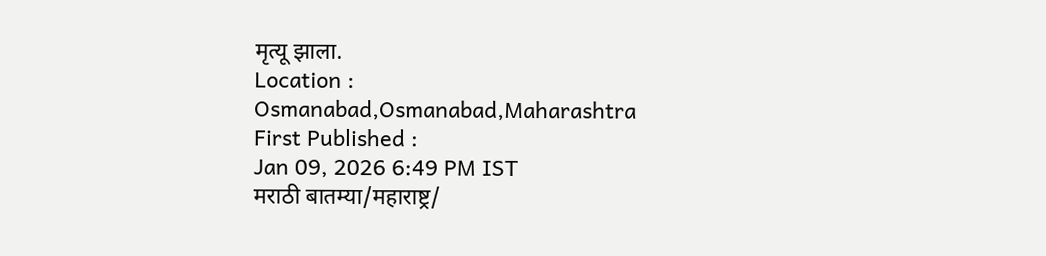मृत्यू झाला.
Location :
Osmanabad,Osmanabad,Maharashtra
First Published :
Jan 09, 2026 6:49 PM IST
मराठी बातम्या/महाराष्ट्र/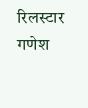रिलस्टार गणेश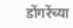डोंगरेंच्या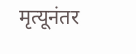मृत्यूनंतर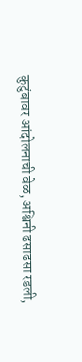कुटुंबावर आंदोलनाची वेळ, अश्विनी ढसाढसा रडली,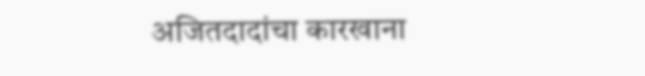अजितदादांचा कारखाना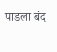पाडला बंद